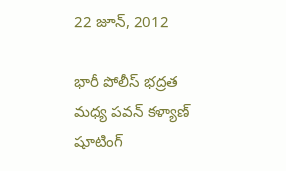22 జూన్, 2012

భారీ పోలీస్ భద్రత మధ్య పవన్ కళ్యాణ్ షూటింగ్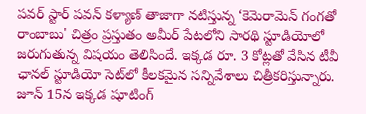పవర్ స్టార్ పవన్ కళ్యాణ్ తాజాగా నటిస్తున్న ‘కెమెరామెన్ గంగతో రాంబాబు' చిత్రం ప్రస్తుతం అమీర్ పేటలోని సారథి స్టూడియోలో జరుగుతున్న విషయం తెలిసిందే. ఇక్కడ రూ. 3 కోట్లతో వేసిన టీవీ ఛానల్ స్టూడియో సెట్‌లో కీలకమైన సన్నివేశాలు చిత్రీకరిస్తున్నారు. జూన్ 15న ఇక్కడ షూటింగ్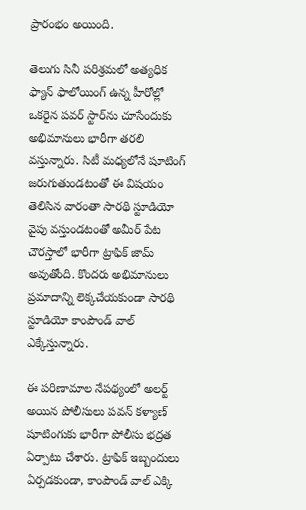ప్రారంభం అయింది.

తెలుగు సినీ పరిశ్రమలో అత్యధిక ఫ్యాన్ ఫాలోయింగ్ ఉన్న హీరోల్లో ఒకరైన పవర్ స్టార్‌ను చూసేందుకు అభిమానులు భారీగా తరలి వస్తున్నారు. సిటీ మధ్యలోనే షూటింగ్ జరుగుతుండటంతో ఈ విషయం తెలిసిన వారంతా సారథి స్టూడియో వైపు వస్తుండటంతో అమీర్ పేట చౌరస్తాలో భారీగా ట్రాఫిక్ జామ్ అవుతోంది. కొందరు అభిమానులు ప్రమాదాన్ని లెక్కచేయకుండా సారథి స్టూడియో కాంపౌండ్ వాల్ ఎక్కేస్తున్నారు.

ఈ పరిణామాల నేపథ్యంలో అలర్ట్ అయిన పోలీసులు పవన్ కళ్యాణ్ షూటింగుకు భారీగా పోలీసు భద్రత ఏర్పాటు చేశారు. ట్రాఫిక్ ఇబ్బందులు ఏర్పడకుండా, కాంపౌండ్ వాల్ ఎక్కి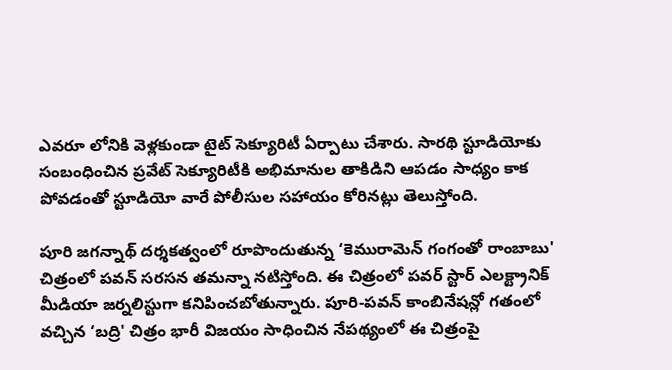ఎవరూ లోనికి వెళ్లకుండా టైట్ సెక్యూరిటీ ఏర్పాటు చేశారు. సారథి స్టూడియోకు సంబంధించిన ప్రవేట్ సెక్యూరిటీకి అభిమానుల తాకిడిని ఆపడం సాధ్యం కాక పోవడంతో స్టూడియో వారే పోలీసుల సహాయం కోరినట్లు తెలుస్తోంది.

పూరి జగన్నాథ్ దర్శకత్వంలో రూపొందుతున్న ‘కెమురామెన్ గంగంతో రాంబాబు' చిత్రంలో పవన్ సరసన తమన్నా నటిస్తోంది. ఈ చిత్రంలో పవర్ స్టార్ ఎలక్ట్రానిక్ మీడియా జర్నలిస్టుగా కనిపించబోతున్నారు. పూరి-పవన్ కాంబినేషన్లో గతంలో వచ్చిన ‘బద్రి' చిత్రం భారీ విజయం సాధించిన నేపథ్యంలో ఈ చిత్రంపై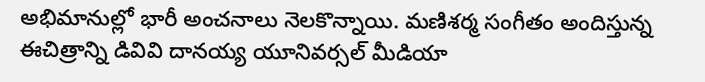అభిమానుల్లో భారీ అంచనాలు నెలకొన్నాయి. మణిశర్మ సంగీతం అందిస్తున్న ఈచిత్రాన్ని డివివి దానయ్య యూనివర్సల్ మీడియా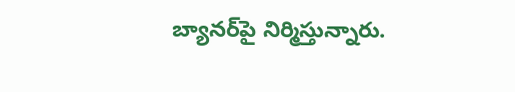బ్యానర్‌పై నిర్మిస్తున్నారు.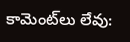కామెంట్‌లు లేవు: